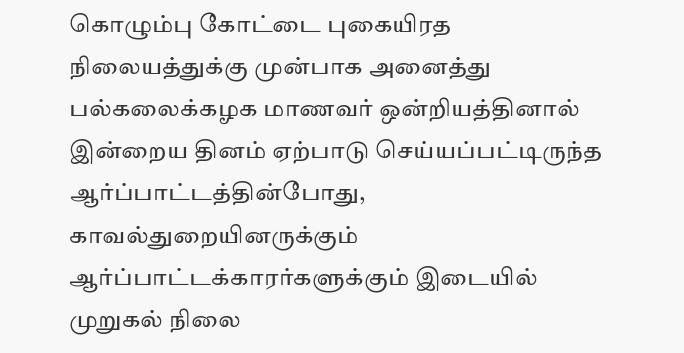கொழும்பு கோட்டை புகையிரத நிலையத்துக்கு முன்பாக அனைத்து பல்கலைக்கழக மாணவர் ஒன்றியத்தினால் இன்றைய தினம் ஏற்பாடு செய்யப்பட்டிருந்த ஆர்ப்பாட்டத்தின்போது, காவல்துறையினருக்கும் ஆர்ப்பாட்டக்காரர்களுக்கும் இடையில் முறுகல் நிலை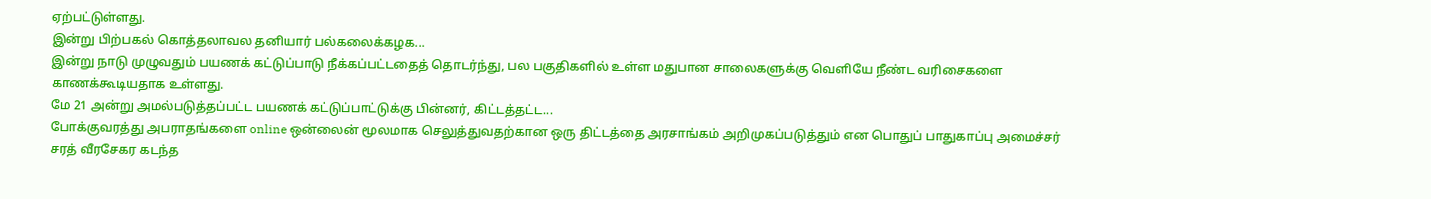ஏற்பட்டுள்ளது.
இன்று பிற்பகல் கொத்தலாவல தனியார் பல்கலைக்கழக...
இன்று நாடு முழுவதும் பயணக் கட்டுப்பாடு நீக்கப்பட்டதைத் தொடர்ந்து, பல பகுதிகளில் உள்ள மதுபான சாலைகளுக்கு வெளியே நீண்ட வரிசைகளை காணக்கூடியதாக உள்ளது.
மே 21 அன்று அமல்படுத்தப்பட்ட பயணக் கட்டுப்பாட்டுக்கு பின்னர், கிட்டத்தட்ட...
போக்குவரத்து அபராதங்களை online ஒன்லைன் மூலமாக செலுத்துவதற்கான ஒரு திட்டத்தை அரசாங்கம் அறிமுகப்படுத்தும் என பொதுப் பாதுகாப்பு அமைச்சர் சரத் வீரசேகர கடந்த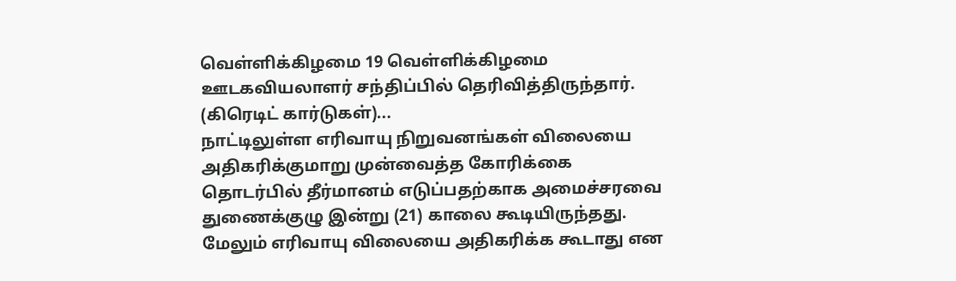வெள்ளிக்கிழமை 19 வெள்ளிக்கிழமை ஊடகவியலாளர் சந்திப்பில் தெரிவித்திருந்தார்.
(கிரெடிட் கார்டுகள்)...
நாட்டிலுள்ள எரிவாயு நிறுவனங்கள் விலையை அதிகரிக்குமாறு முன்வைத்த கோரிக்கை தொடர்பில் தீர்மானம் எடுப்பதற்காக அமைச்சரவை துணைக்குழு இன்று (21) காலை கூடியிருந்தது.
மேலும் எரிவாயு விலையை அதிகரிக்க கூடாது என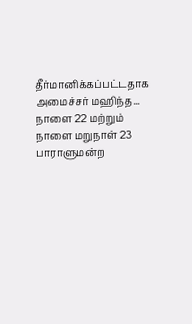தீர்மானிக்கப்பட்டதாக அமைச்சர் மஹிந்த...
நாளை 22 மற்றும் நாளை மறுநாள் 23 பாராளுமன்ற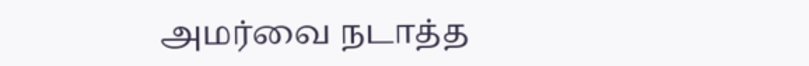அமர்வை நடாத்த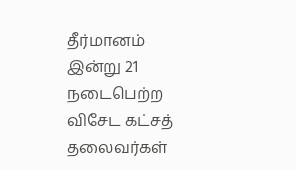தீர்மானம்
இன்று 21 நடைபெற்ற விசேட கட்சத் தலைவர்கள்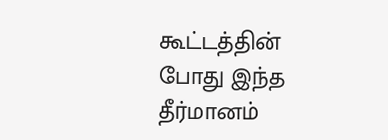கூட்டத்தின் போது இந்த தீர்மானம்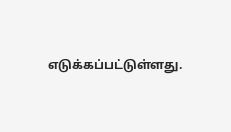எடுக்கப்பட்டுள்ளது.